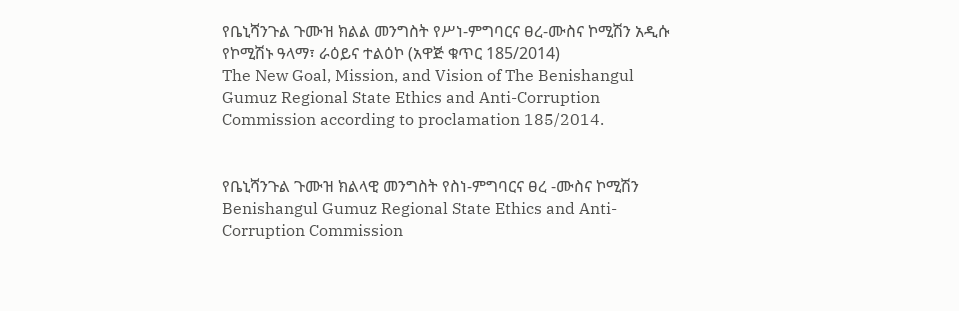የቤኒሻንጉል ጉሙዝ ክልል መንግስት የሥነ-ምግባርና ፀረ-ሙስና ኮሚሽን አዲሱ የኮሚሽኑ ዓላማ፣ ራዕይና ተልዕኮ (አዋጅ ቁጥር 185/2014)
The New Goal, Mission, and Vision of The Benishangul Gumuz Regional State Ethics and Anti-Corruption Commission according to proclamation 185/2014.


የቤኒሻንጉል ጉሙዝ ክልላዊ መንግስት የስነ-ምግባርና ፀረ -ሙስና ኮሚሽን
Benishangul Gumuz Regional State Ethics and Anti- Corruption Commission